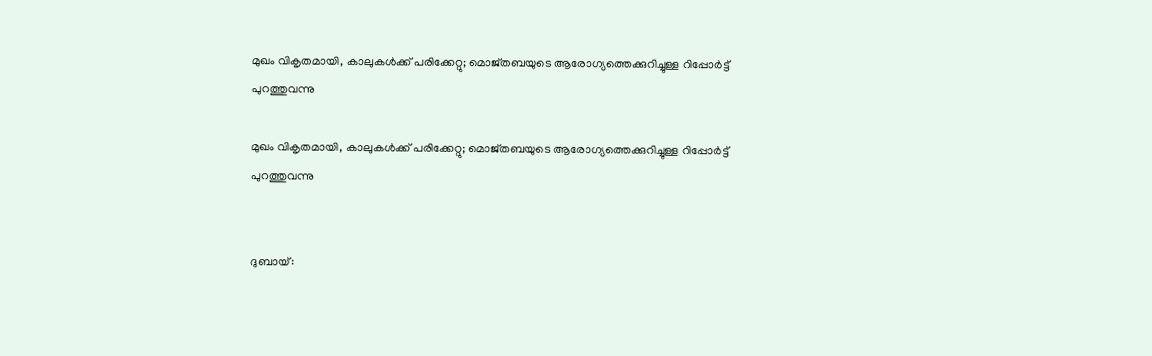മുഖം വികൃതമായി, കാലുകള്‍ക്ക് പരിക്കേറ്റു; മൊജ്തബയുടെ ആരോഗ്യത്തെക്കുറിച്ചുള്ള റിപ്പോര്‍ട്ട് പുറത്തുവന്നു

മുഖം വികൃതമായി, കാലുകള്‍ക്ക് പരിക്കേറ്റു; മൊജ്തബയുടെ ആരോഗ്യത്തെക്കുറിച്ചുള്ള റിപ്പോര്‍ട്ട് പുറത്തുവന്നു


ദുബായ്: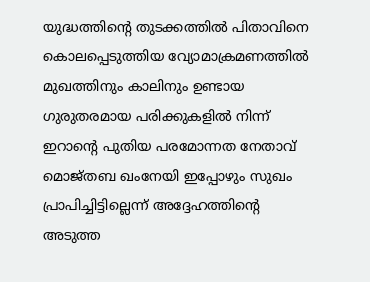യുദ്ധത്തിന്റെ തുടക്കത്തില്‍ പിതാവിനെ കൊലപ്പെടുത്തിയ വ്യോമാക്രമണത്തില്‍ മുഖത്തിനും കാലിനും ഉണ്ടായ ഗുരുതരമായ പരിക്കുകളില്‍ നിന്ന് ഇറാന്റെ പുതിയ പരമോന്നത നേതാവ് മൊജ്തബ ഖംനേയി ഇപ്പോഴും സുഖം പ്രാപിച്ചിട്ടില്ലെന്ന് അദ്ദേഹത്തിന്റെ അടുത്ത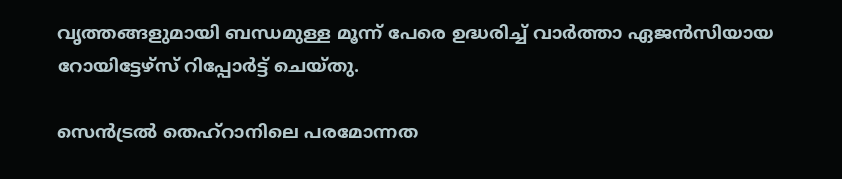വൃത്തങ്ങളുമായി ബന്ധമുള്ള മൂന്ന് പേരെ ഉദ്ധരിച്ച് വാര്‍ത്താ ഏജന്‍സിയായ റോയിട്ടേഴ്സ് റിപ്പോര്‍ട്ട് ചെയ്തു.

സെന്‍ട്രല്‍ തെഹ്റാനിലെ പരമോന്നത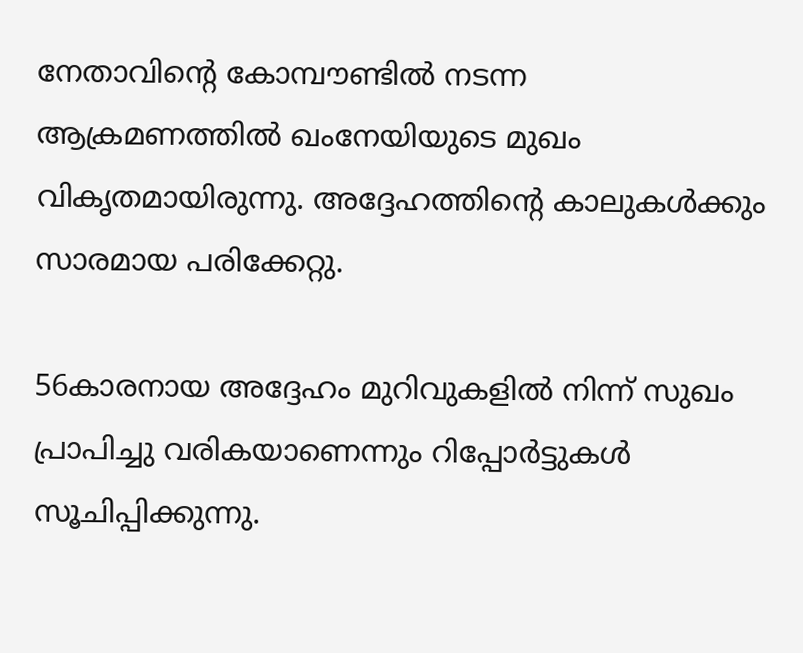നേതാവിന്റെ കോമ്പൗണ്ടില്‍ നടന്ന ആക്രമണത്തില്‍ ഖംനേയിയുടെ മുഖം വികൃതമായിരുന്നു. അദ്ദേഹത്തിന്റെ കാലുകള്‍ക്കും സാരമായ പരിക്കേറ്റു.

56കാരനായ അദ്ദേഹം മുറിവുകളില്‍ നിന്ന് സുഖം പ്രാപിച്ചു വരികയാണെന്നും റിപ്പോര്‍ട്ടുകള്‍ സൂചിപ്പിക്കുന്നു.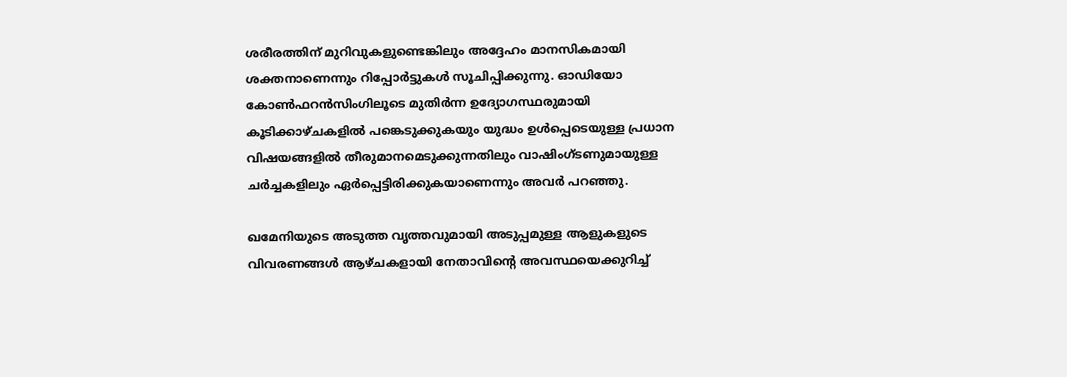ശരീരത്തിന് മുറിവുകളുണ്ടെങ്കിലും അദ്ദേഹം മാനസികമായി ശക്തനാണെന്നും റിപ്പോര്‍ട്ടുകള്‍ സൂചിപ്പിക്കുന്നു. ഓഡിയോ കോണ്‍ഫറന്‍സിംഗിലൂടെ മുതിര്‍ന്ന ഉദ്യോഗസ്ഥരുമായി കൂടിക്കാഴ്ചകളില്‍ പങ്കെടുക്കുകയും യുദ്ധം ഉള്‍പ്പെടെയുള്ള പ്രധാന വിഷയങ്ങളില്‍ തീരുമാനമെടുക്കുന്നതിലും വാഷിംഗ്ടണുമായുള്ള ചര്‍ച്ചകളിലും ഏര്‍പ്പെട്ടിരിക്കുകയാണെന്നും അവര്‍ പറഞ്ഞു.

ഖമേനിയുടെ അടുത്ത വൃത്തവുമായി അടുപ്പമുള്ള ആളുകളുടെ വിവരണങ്ങള്‍ ആഴ്ചകളായി നേതാവിന്റെ അവസ്ഥയെക്കുറിച്ച്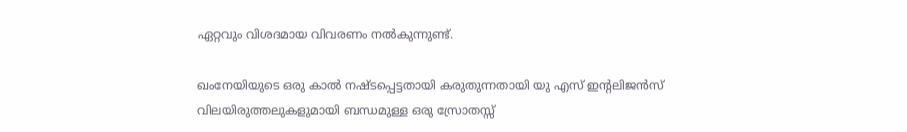ഏറ്റവും വിശദമായ വിവരണം നല്‍കുന്നുണ്ട്.

ഖംനേയിയുടെ ഒരു കാല്‍ നഷ്ടപ്പെട്ടതായി കരുതുന്നതായി യു എസ് ഇന്റലിജന്‍സ് വിലയിരുത്തലുകളുമായി ബന്ധമുള്ള ഒരു സ്രോതസ്സ്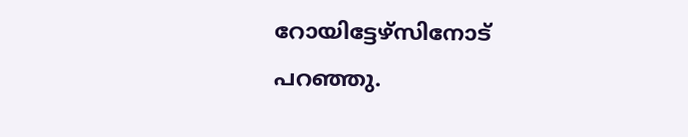റോയിട്ടേഴ്സിനോട് പറഞ്ഞു.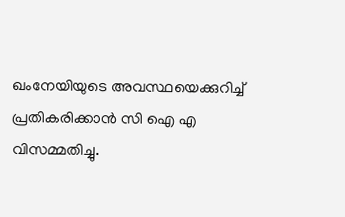ഖംനേയിയുടെ അവസ്ഥയെക്കുറിച്ച് പ്രതികരിക്കാന്‍ സി ഐ എ വിസമ്മതിച്ചു.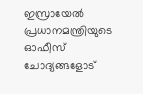ഇസ്രായേല്‍ പ്രധാനമന്ത്രിയുടെ ഓഫീസ് ചോദ്യങ്ങളോട്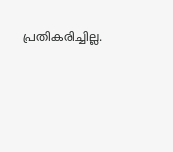പ്രതികരിച്ചില്ല.